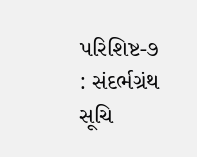પરિશિષ્ટ-૭ : સંદર્ભગ્રંથ સૂચિ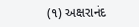(૧) અક્ષરાનંદ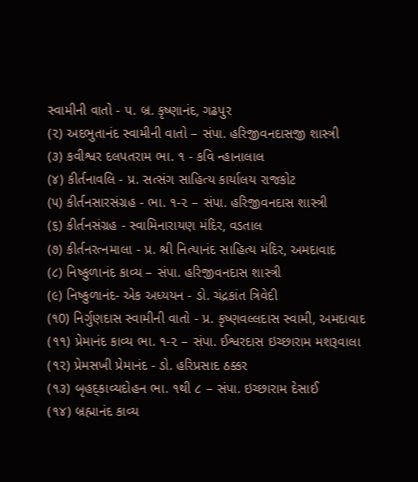સ્વામીની વાતો - પ. બ્ર. કૃષ્ણાનંદ, ગઢપુર
(૨) અદભુતાનંદ સ્વામીની વાતો – સંપા. હરિજીવનદાસજી શાસ્ત્રી
(૩) કવીશ્વર દલપતરામ ભા. ૧ - કવિ ન્હાનાલાલ
(૪) કીર્તનાવલિ - પ્ર. સત્સંગ સાહિત્ય કાર્યાલય રાજકોટ
(૫) કીર્તનસારસંગ્રહ - ભા. ૧-૨ – સંપા. હરિજીવનદાસ શાસ્ત્રી
(૬) કીર્તનસંગ્રહ - સ્વામિનારાયણ મંદિર, વડતાલ
(૭) કીર્તનરત્નમાલા - પ્ર. શ્રી નિત્યાનંદ સાહિત્ય મંદિર, અમદાવાદ
(૮) નિષ્કુળાનંદ કાવ્ય – સંપા. હરિજીવનદાસ શાસ્ત્રી
(૯) નિષ્કુળાનંદ- એક અધ્યયન - ડો. ચંદ્રકાંત ત્રિવેદી
(૧0) નિર્ગુણદાસ સ્વામીની વાતો - પ્ર. કૃષ્ણવલ્લદાસ સ્વામી, અમદાવાદ
(૧૧) પ્રેમાનંદ કાવ્ય ભા. ૧-૨ – સંપા. ઈશ્વરદાસ ઇચ્છારામ મશરૂવાલા
(૧૨) પ્રેમસખી પ્રેમાનંદ - ડો. હરિપ્રસાદ ઠક્કર
(૧૩) બૃહદ્કાવ્યદોહન ભા. ૧થી ૮ – સંપા. ઇચ્છારામ દેસાઈ
(૧૪) બ્રહ્માનંદ કાવ્ય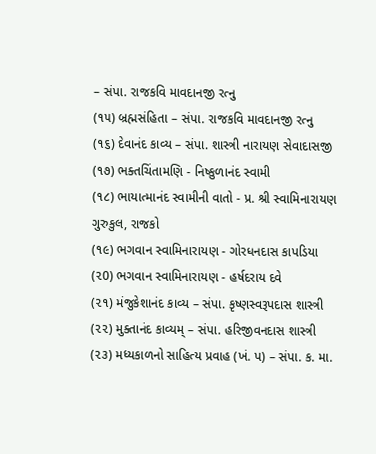– સંપા. રાજકવિ માવદાનજી રત્નુ
(૧૫) બ્રહ્મસંહિતા – સંપા. રાજકવિ માવદાનજી રત્નુ
(૧૬) દેવાનંદ કાવ્ય – સંપા. શાસ્ત્રી નારાયણ સેવાદાસજી
(૧૭) ભક્તચિંતામણિ - નિષ્કુળાનંદ સ્વામી
(૧૮) ભાયાત્માનંદ સ્વામીની વાતો - પ્ર. શ્રી સ્વામિનારાયણ ગુરુકુલ, રાજકો
(૧૯) ભગવાન સ્વામિનારાયણ - ગોરધનદાસ કાપડિયા
(૨0) ભગવાન સ્વામિનારાયણ - હર્ષદરાય દવે
(૨૧) મંજુકેશાનંદ કાવ્ય – સંપા. કૃષ્ણસ્વરૂપદાસ શાસ્ત્રી
(૨૨) મુક્તાનંદ કાવ્યમ્ – સંપા. હરિજીવનદાસ શાસ્ત્રી
(૨૩) મધ્યકાળનો સાહિત્ય પ્રવાહ (ખં. પ) – સંપા. ક. મા.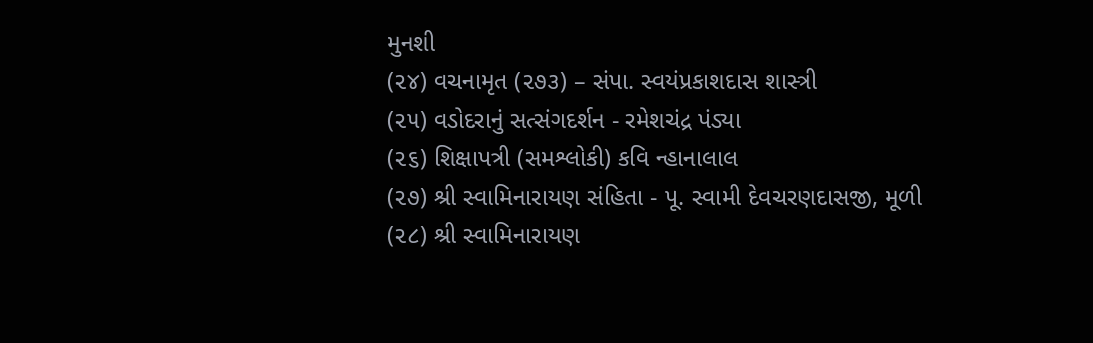મુનશી
(૨૪) વચનામૃત (૨૭૩) – સંપા. સ્વયંપ્રકાશદાસ શાસ્ત્રી
(૨૫) વડોદરાનું સત્સંગદર્શન - રમેશચંદ્ર પંડ્યા
(૨૬) શિક્ષાપત્રી (સમશ્લોકી) કવિ ન્હાનાલાલ
(૨૭) શ્રી સ્વામિનારાયણ સંહિતા - પૂ. સ્વામી દેવચરણદાસજી, મૂળી
(૨૮) શ્રી સ્વામિનારાયણ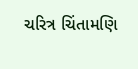ચરિત્ર ચિંતામણિ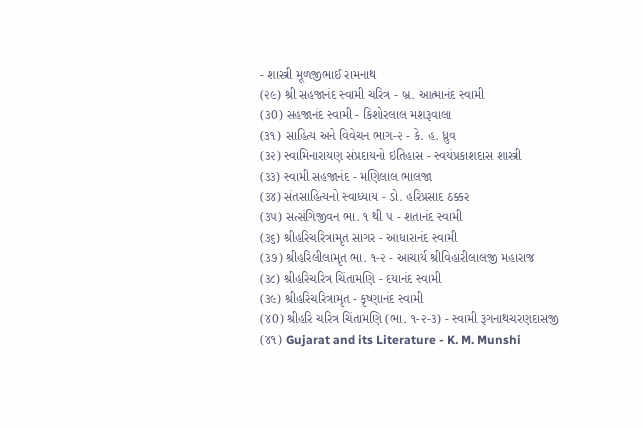- શાસ્ત્રી મૂળજીભાઈ રામનાથ
(૨૯) શ્રી સહજાનંદ સ્વામી ચરિત્ર - બ્ર. આત્માનંદ સ્વામી
(૩0) સહજાનંદ સ્વામી - કિશોરલાલ મશરૂવાલા
(૩૧) સાહિત્ય અને વિવેચન ભાગ-૨ - કે. હ. ધ્રુવ
(૩૨) સ્વામિનારાયણ સંપ્રદાયનો ઇતિહાસ - સ્વયંપ્રકાશદાસ શાસ્ત્રી
(૩૩) સ્વામી સહજાનંદ - મણિલાલ ભાલજા
(૩૪) સંતસાહિત્યનો સ્વાધ્યાય - ડો. હરિપ્રસાદ ઠક્કર
(૩૫) સત્સંગિજીવન ભા. ૧ થી ૫ - શતાનંદ સ્વામી
(૩૬) શ્રીહરિચરિત્રામૃત સાગર - આધારાનંદ સ્વામી
(૩૭) શ્રીહરિલીલામૃત ભા. ૧-૨ - આચાર્ય શ્રીવિહારીલાલજી મહારાજ
(૩૮) શ્રીહરિચરિત્ર ચિંતામણિ - દયાનંદ સ્વામી
(૩૯) શ્રીહરિચરિત્રામૃત - કૃષ્ણાનંદ સ્વામી
(૪0) શ્રીહરિ ચરિત્ર ચિંતામણિ (ભા. ૧-૨-૩) - સ્વામી રૂગનાથચરણદાસજી
(૪૧) Gujarat and its Literature - K. M. Munshi